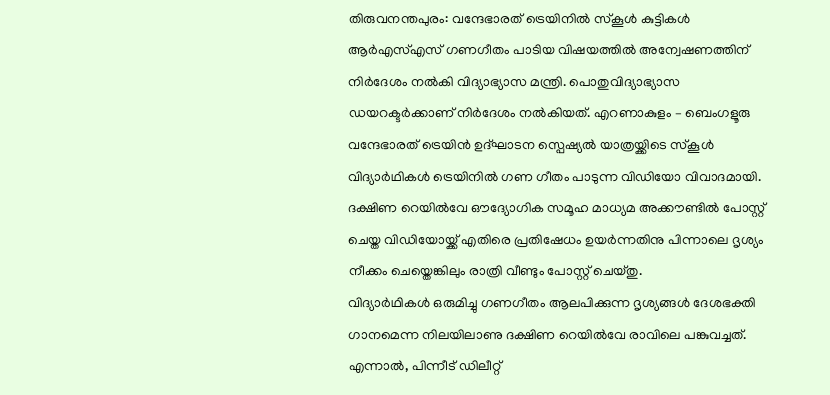തിരുവനന്തപുരം: വന്ദേഭാരത് ട്രെയിനിൽ സ്കൂൾ കുട്ടികൾ ആർഎസ്എസ് ഗണഗീതം പാടിയ വിഷയത്തിൽ അന്വേഷണത്തിന് നിർദേശം നൽകി വിദ്യാഭ്യാസ മന്ത്രി. പൊതുവിദ്യാഭ്യാസ ഡയറക്ടർക്കാണ് നിർദേശം നൽകിയത്. എറണാകുളം – ബെംഗളൂരു വന്ദേഭാരത് ട്രെയിൻ ഉദ്ഘാടന സ്പെഷ്യൽ യാത്രയ്ക്കിടെ സ്കൂൾ വിദ്യാർഥികൾ ട്രെയിനിൽ ഗണ ഗീതം പാടുന്ന വിഡിയോ വിവാദമായി. ദക്ഷിണ റെയിൽവേ ഔദ്യോഗിക സമൂഹ മാധ്യമ അക്കൗണ്ടിൽ പോസ്റ്റ് ചെയ്ത വിഡിയോയ്ക്ക് എതിരെ പ്രതിഷേധം ഉയർന്നതിനു പിന്നാലെ ദൃശ്യം നീക്കം ചെയ്തെങ്കിലും രാത്രി വീണ്ടും പോസ്റ്റ് ചെയ്തു.
വിദ്യാർഥികൾ ഒരുമിച്ചു ഗണഗീതം ആലപിക്കുന്ന ദൃശ്യങ്ങൾ ദേശഭക്തി ഗാനമെന്ന നിലയിലാണു ദക്ഷിണ റെയിൽവേ രാവിലെ പങ്കുവച്ചത്. എന്നാൽ, പിന്നീട് ഡിലീറ്റ്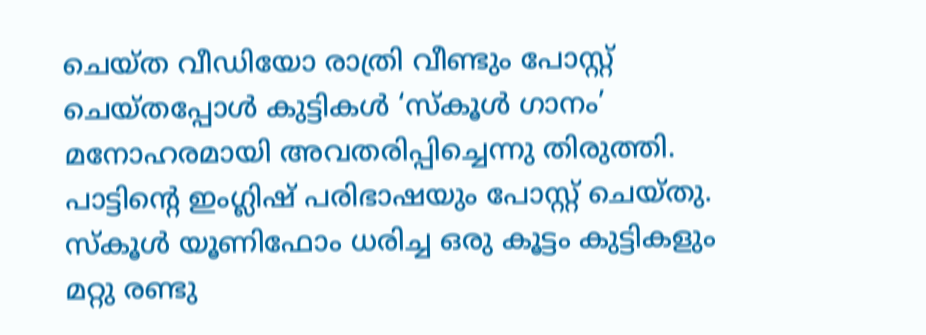ചെയ്ത വീഡിയോ രാത്രി വീണ്ടും പോസ്റ്റ് ചെയ്തപ്പോൾ കുട്ടികൾ ‘സ്കൂൾ ഗാനം’ മനോഹരമായി അവതരിപ്പിച്ചെന്നു തിരുത്തി. പാട്ടിന്റെ ഇംഗ്ലിഷ് പരിഭാഷയും പോസ്റ്റ് ചെയ്തു. സ്കൂൾ യൂണിഫോം ധരിച്ച ഒരു കൂട്ടം കുട്ടികളും മറ്റു രണ്ടു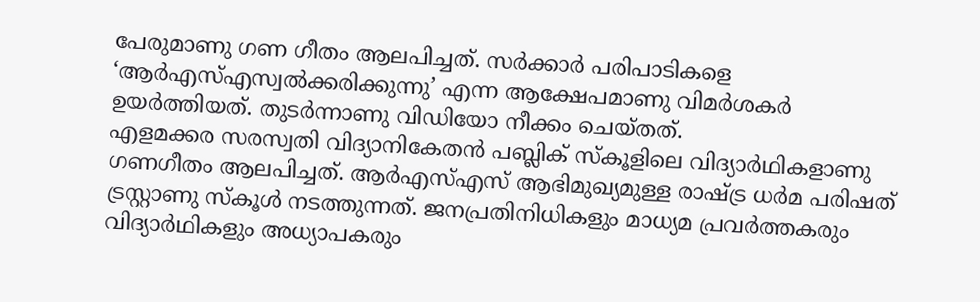പേരുമാണു ഗണ ഗീതം ആലപിച്ചത്. സർക്കാർ പരിപാടികളെ ‘ആർഎസ്എസ്വൽക്കരിക്കുന്നു’ എന്ന ആക്ഷേപമാണു വിമർശകർ ഉയർത്തിയത്. തുടർന്നാണു വിഡിയോ നീക്കം ചെയ്തത്.
എളമക്കര സരസ്വതി വിദ്യാനികേതൻ പബ്ലിക് സ്കൂളിലെ വിദ്യാർഥികളാണു ഗണഗീതം ആലപിച്ചത്. ആർഎസ്എസ് ആഭിമുഖ്യമുള്ള രാഷ്ട്ര ധർമ പരിഷത് ട്രസ്റ്റാണു സ്കൂൾ നടത്തുന്നത്. ജനപ്രതിനിധികളും മാധ്യമ പ്രവർത്തകരും വിദ്യാർഥികളും അധ്യാപകരും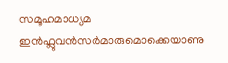സമൂഹമാധ്യമ ഇൻഫ്ലുവൻസർമാരുമൊക്കെയാണു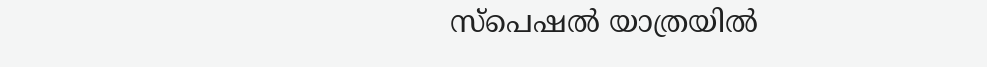സ്പെഷൽ യാത്രയിൽ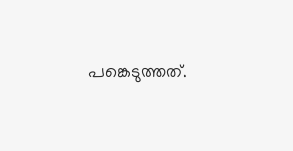പങ്കെടുത്തത്.